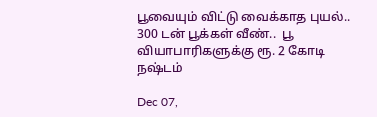பூவையும் விட்டு வைக்காத புயல்..  300 டன் பூக்கள் வீண்..  பூ வியாபாரிகளுக்கு ரூ. 2 கோடி நஷ்டம்

Dec 07,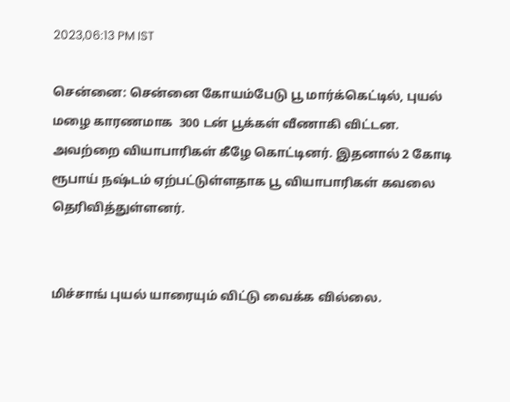2023,06:13 PM IST

சென்னை: சென்னை கோயம்பேடு பூ மார்க்கெட்டில், புயல் மழை காரணமாக  300 டன் பூக்கள் வீணாகி விட்டன. அவற்றை வியாபாரிகள் கீழே கொட்டினர். இதனால் 2 கோடி ரூபாய் நஷ்டம் ஏற்பட்டுள்ளதாக பூ வியாபாரிகள் கவலை தெரிவித்துள்ளனர்.


மிச்சாங் புயல் யாரையும் விட்டு வைக்க வில்லை.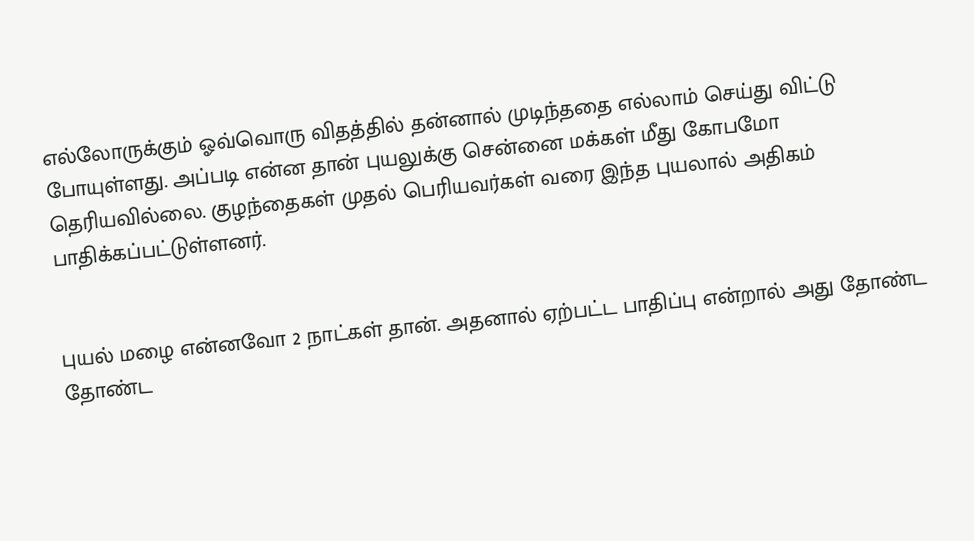எல்லோருக்கும் ஓவ்வொரு விதத்தில் தன்னால் முடிந்ததை எல்லாம் செய்து விட்டு போயுள்ளது. அப்படி என்ன தான் புயலுக்கு சென்னை மக்கள் மீது கோபமோ தெரியவில்லை. குழந்தைகள் முதல் பெரியவர்கள் வரை இந்த புயலால் அதிகம் பாதிக்கப்பட்டுள்ளனர்.


புயல் மழை என்னவோ 2 நாட்கள் தான். அதனால் ஏற்பட்ட பாதிப்பு என்றால் அது தோண்ட தோண்ட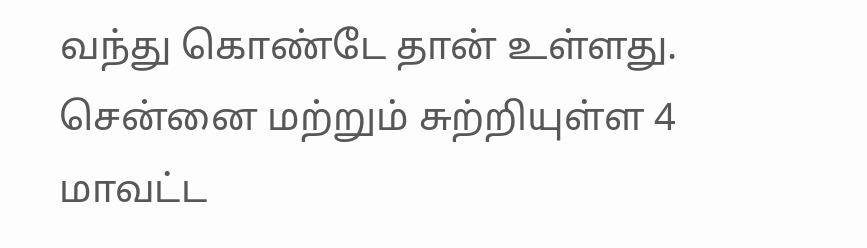வந்து கொண்டே தான் உள்ளது. சென்னை மற்றும் சுற்றியுள்ள 4 மாவட்ட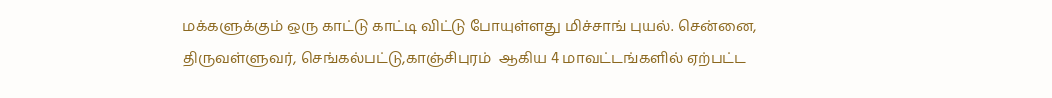மக்களுக்கும் ஒரு காட்டு காட்டி விட்டு போயுள்ளது மிச்சாங் புயல். சென்னை, திருவள்ளுவர், செங்கல்பட்டு,காஞ்சிபுரம்  ஆகிய 4 மாவட்டங்களில் ஏற்பட்ட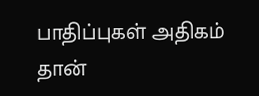பாதிப்புகள் அதிகம் தான்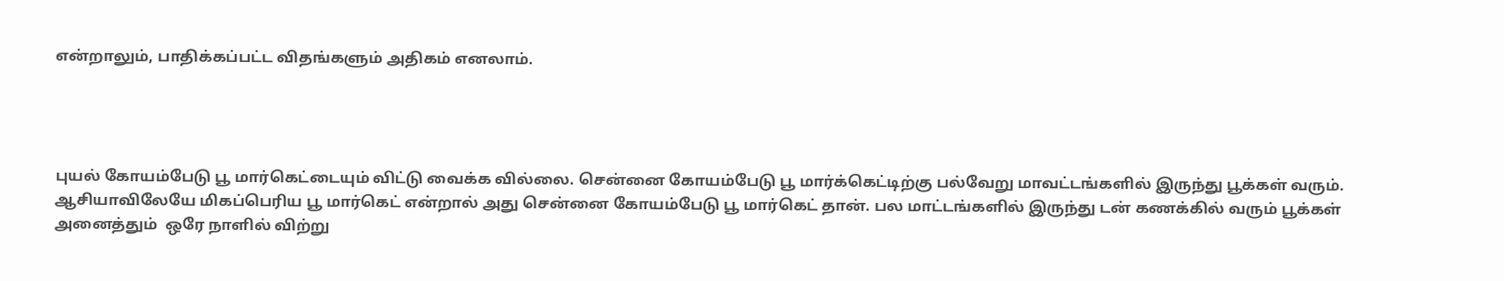என்றாலும், பாதிக்கப்பட்ட விதங்களும் அதிகம் எனலாம்.




புயல் கோயம்பேடு பூ மார்கெட்டையும் விட்டு வைக்க வில்லை. சென்னை கோயம்பேடு பூ மார்க்கெட்டிற்கு பல்வேறு மாவட்டங்களில் இருந்து பூக்கள் வரும். ஆசியாவிலேயே மிகப்பெரிய பூ மார்கெட் என்றால் அது சென்னை கோயம்பேடு பூ மார்கெட் தான். பல மாட்டங்களில் இருந்து டன் கணக்கில் வரும் பூக்கள் அனைத்தும்  ஒரே நாளில் விற்று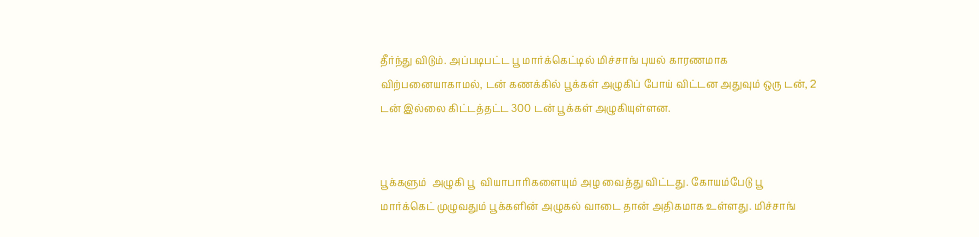தீர்ந்து விடும். அப்படிபட்ட பூ மார்க்கெட்டில் மிச்சாங் புயல் காரணமாக விற்பனையாகாமல், டன் கணக்கில் பூக்கள் அழுகிப் போய் விட்டன அதுவும் ஒரு டன், 2 டன் இல்லை கிட்டத்தட்ட 300 டன் பூக்கள் அழுகியுள்ளன.


பூக்களும்  அழுகி பூ  வியாபாரிகளையும் அழ வைத்து விட்டது. கோயம்பேடு பூ  மார்க்கெட் முழுவதும் பூக்களின் அழுகல் வாடை தான் அதிகமாக உள்ளது. மிச்சாங்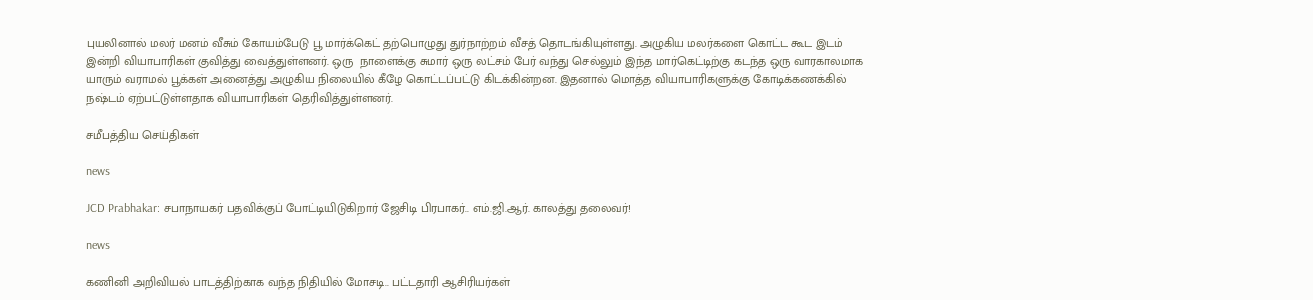புயலினால் மலர் மனம் வீசும் கோயம்பேடு பூ மார்க்கெட் தற்பொழுது துர்நாற்றம் வீசத் தொடங்கியுள்ளது. அழுகிய மலர்களை கொட்ட கூட இடம் இன்றி வியாபாரிகள் குவித்து வைத்துள்ளனர். ஒரு  நாளைக்கு சுமார் ஒரு லட்சம் பேர் வந்து செல்லும் இந்த மார்கெட்டிற்கு கடந்த ஒரு வாரகாலமாக யாரும் வராமல் பூக்கள் அனைத்து அழுகிய நிலையில் கீழே கொட்டப்பட்டு கிடக்கின்றன. இதனால் மொத்த வியாபாரிகளுக்கு கோடிக்கணக்கில் நஷ்டம் ஏற்பட்டுள்ளதாக வியாபாரிகள் தெரிவித்துள்ளனர்.

சமீபத்திய செய்திகள்

news

JCD Prabhakar: சபாநாயகர் பதவிக்குப் போட்டியிடுகிறார் ஜேசிடி பிரபாகர்.. எம்.ஜி.ஆர். காலத்து தலைவர்!

news

கணினி அறிவியல் பாடத்திற்காக வந்த நிதியில் மோசடி.. பட்டதாரி ஆசிரியர்கள்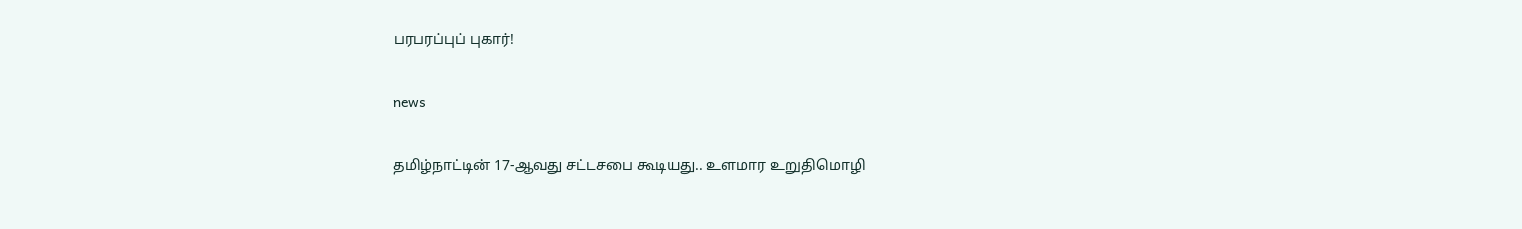பரபரப்புப் புகார்!

news

தமிழ்நாட்டின் 17-ஆவது சட்டசபை கூடியது.. உளமார உறுதிமொழி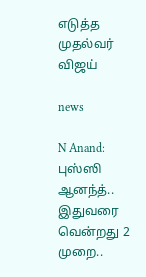எடுத்த முதல்வர் விஜய்

news

N Anand: புஸ்ஸி ஆனந்த்.. இதுவரை வென்றது 2 முறை..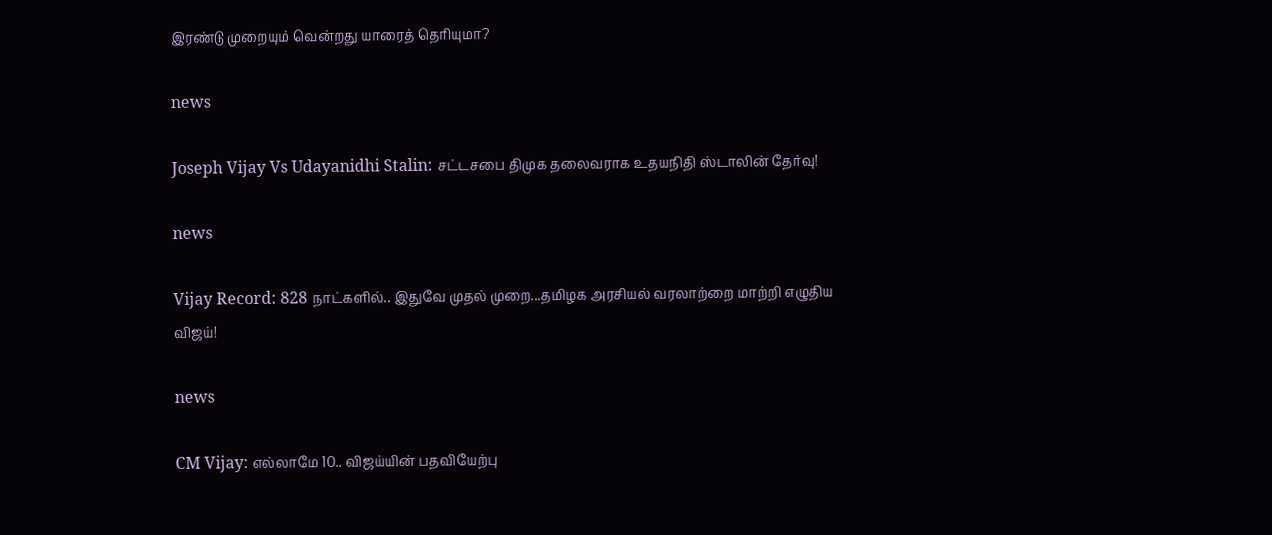இரண்டு முறையும் வென்றது யாரைத் தெரியுமா?

news

Joseph Vijay Vs Udayanidhi Stalin: சட்டசபை திமுக தலைவராக உதயநிதி ஸ்டாலின் தேர்வு!

news

Vijay Record: 828 நாட்களில்.. இதுவே முதல் முறை...தமிழக அரசியல் வரலாற்றை மாற்றி எழுதிய விஜய்!

news

CM Vijay: எல்லாமே 10.. விஜய்யின் பதவியேற்பு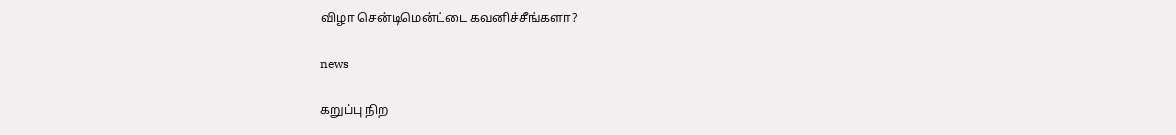விழா சென்டிமென்ட்டை கவனிச்சீங்களா?

news

கறுப்பு நிற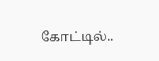கோட்டில்..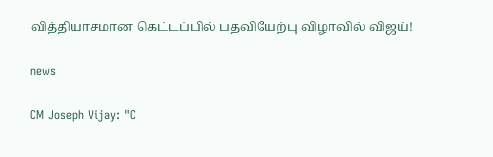வித்தியாசமான கெட்டப்பில் பதவியேற்பு விழாவில் விஜய்!

news

CM Joseph Vijay: "C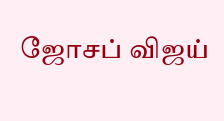ஜோசப் விஜய்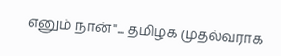எனும் நான்"... தமிழக முதல்வராக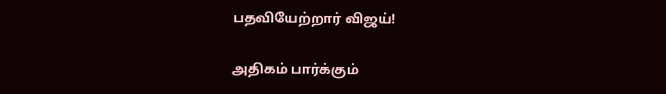பதவியேற்றார் விஜய்!

அதிகம் பார்க்கும்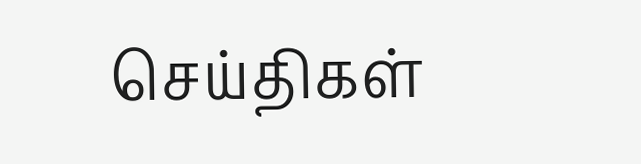செய்திகள்